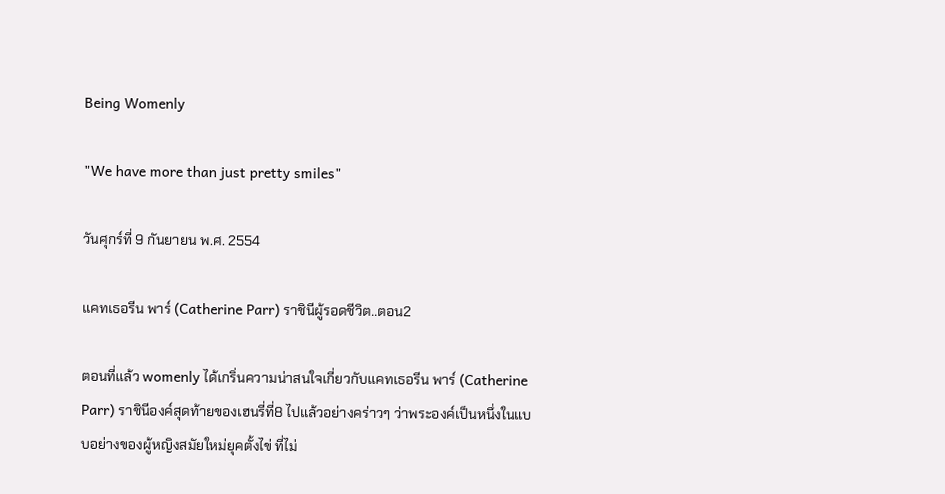Being Womenly

"We have more than just pretty smiles"

วันศุกร์ที่ 9 กันยายน พ.ศ. 2554

แคทเธอรีน พาร์ (Catherine Parr) ราชินีผู้รอดชีวิต..ตอน2

ตอนที่แล้ว womenly ได้เกริ่นความน่าสนใจเกี่ยวกับแคทเธอรีน พาร์ (Catherine Parr) ราชินีองค์สุดท้ายของเฮนรี่ที่8 ไปแล้วอย่างคร่าวๆ ว่าพระองค์เป็นหนึ่งในแบบอย่างของผู้หญิงสมัยใหม่ยุคตั้งไข่ ที่ไม่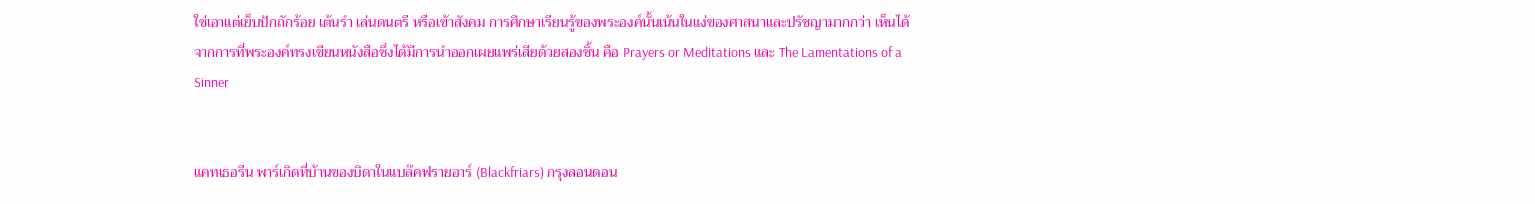ใช่เอาแต่เย็บปักถักร้อย เต้นรำ เล่นดนตรี หรือเข้าสังคม การศึกษาเรียนรู้ของพระองค์นั้นเน้นในแง่ของศาสนาและปรัชญามากกว่า เห็นได้จากการที่พระองค์ทรงเขียนหนังสือซึ่งได้มีการนำออกเผยแพร่เสียด้วยสองชิ้น คือ Prayers or Meditations และ The Lamentations of a Sinner


แคทเธอรีน พาร์เกิดที่บ้านของบิดาในแบล๊คฟรายอาร์ (Blackfriars) กรุงลอนดอน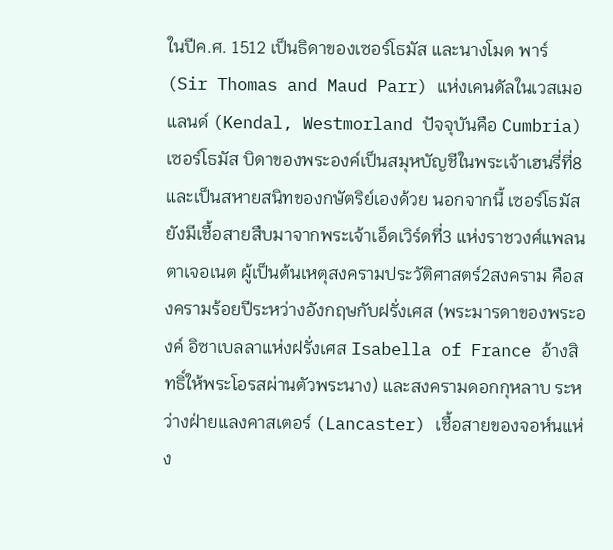ในปีค.ศ. 1512 เป็นธิดาของเซอร์โธมัส และนางโมด พาร์ (Sir Thomas and Maud Parr) แห่งเคนดัลในเวสเมอแลนด์ (Kendal, Westmorland ปัจจุบันคือ Cumbria) เซอร์โธมัส บิดาของพระองค์เป็นสมุหบัญชีในพระเจ้าเฮนรี่ที่8 และเป็นสหายสนิทของกษัตริย์เองด้วย นอกจากนี้ เซอร์โธมัสยังมีเชื้อสายสืบมาจากพระเจ้าเอ็ดเวิร์ดที่3 แห่งราชวงศ์แพลนตาเจอเนต ผู้เป็นต้นเหตุสงครามประวัติศาสตร์2สงคราม คือสงครามร้อยปีระหว่างอังกฤษกับฝรั่งเศส (พระมารดาของพระองค์ อิซาเบลลาแห่งฝรั่งเศส Isabella of France อ้างสิทธิ์ให้พระโอรสผ่านตัวพระนาง) และสงครามดอกกุหลาบ ระหว่างฝ่ายแลงคาสเตอร์ (Lancaster) เชื้อสายของจอห์นแห่ง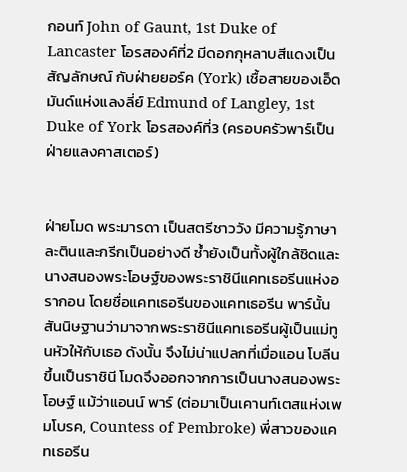กอนท์ John of Gaunt, 1st Duke of Lancaster โอรสองค์ที่2 มีดอกกุหลาบสีแดงเป็นสัญลักษณ์ กับฝ่ายยอร์ค (York) เชื้อสายของเอ็ดมันด์แห่งแลงลี่ย์ Edmund of Langley, 1st Duke of York โอรสองค์ที่3 (ครอบครัวพาร์เป็นฝ่ายแลงคาสเตอร์)


ฝ่ายโมด พระมารดา เป็นสตรีชาววัง มีความรู้ภาษาละตินและกรีกเป็นอย่างดี ซ้ำยังเป็นทั้งผู้ใกล้ชิดและนางสนองพระโอษฐ์ของพระราชินีแคทเธอรีนแห่งอรากอน โดยชื่อแคทเธอรีนของแคทเธอรีน พาร์นั้น สันนิษฐานว่ามาจากพระราชินีแคทเธอรีนผู้เป็นแม่ทูนหัวให้กับเธอ ดังนั้น จึงไม่น่าแปลกที่เมื่อแอน โบลีนขึ้นเป็นราชินี โมดจึงออกจากการเป็นนางสนองพระโอษฐ์ แม้ว่าแอนน์ พาร์ (ต่อมาเป็นเคานท์เตสแห่งเพมโบรค, Countess of Pembroke) พี่สาวของแคทเธอรีน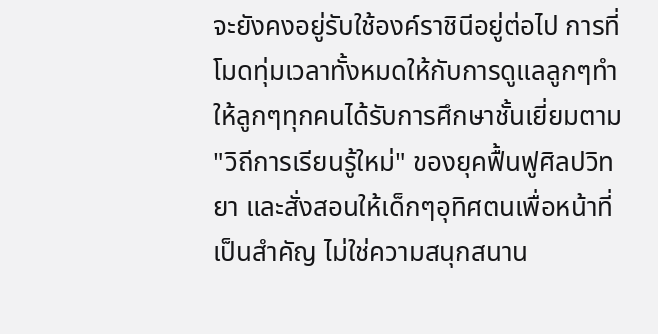จะยังคงอยู่รับใช้องค์ราชินีอยู่ต่อไป การที่โมดทุ่มเวลาทั้งหมดให้กับการดูแลลูกๆทำให้ลูกๆทุกคนได้รับการศึกษาชั้นเยี่ยมตาม "วิถีการเรียนรู้ใหม่" ของยุคฟื้นฟูศิลปวิทยา และสั่งสอนให้เด็กๆอุทิศตนเพื่อหน้าที่เป็นสำคัญ ไม่ใช่ความสนุกสนาน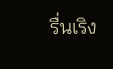รื่นเริง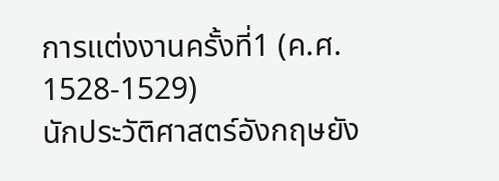การแต่งงานครั้งที่1 (ค.ศ. 1528-1529)
นักประวัติศาสตร์อังกฤษยัง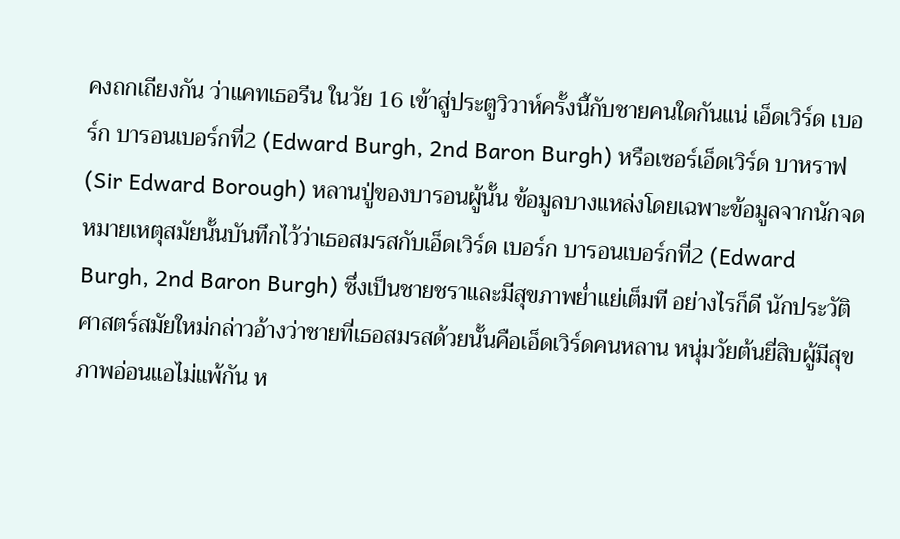คงถกเถียงกัน ว่าแคทเธอรีน ในวัย 16 เข้าสู่ประตูวิวาห์ครั้งนี้กับชายคนใดกันแน่ เอ็ดเวิร์ด เบอร์ก บารอนเบอร์กที่2 (Edward Burgh, 2nd Baron Burgh) หรือเซอร์เอ็ดเวิร์ด บาหราฟ (Sir Edward Borough) หลานปู่ของบารอนผู้นั้น ข้อมูลบางแหล่งโดยเฉพาะข้อมูลจากนักจดหมายเหตุสมัยนั้นบันทึกไว้ว่าเธอสมรสกับเอ็ดเวิร์ด เบอร์ก บารอนเบอร์กที่2 (Edward Burgh, 2nd Baron Burgh) ซึ่งเป็นชายชราและมีสุขภาพย่ำแย่เต็มที อย่างไรก็ดี นักประวัติศาสตร์สมัยใหม่กล่าวอ้างว่าชายที่เธอสมรสด้วยนั้นคือเอ็ดเวิร์ดคนหลาน หนุ่มวัยต้นยี่สิบผู้มีสุขภาพอ่อนแอไม่แพ้กัน ห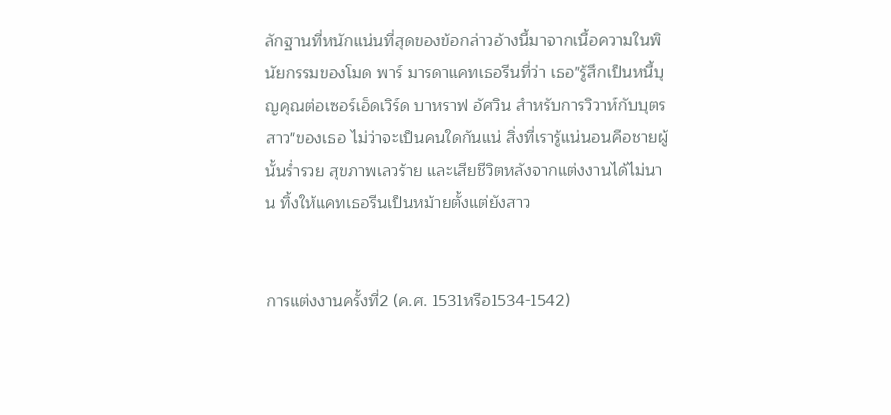ลักฐานที่หนักแน่นที่สุดของข้อกล่าวอ้างนี้มาจากเนื้อความในพินัยกรรมของโมด พาร์ มารดาแคทเธอรีนที่ว่า เธอ"รู้สึกเป็นหนี้บุญคุณต่อเซอร์เอ็ดเวิร์ด บาหราฟ อัศวิน สำหรับการวิวาห์กับบุตรสาว"ของเธอ ไม่ว่าจะเป็นคนใดกันแน่ สิ่งที่เรารู้แน่นอนคือชายผู้นั้นร่ำรวย สุขภาพเลวร้าย และเสียชีวิตหลังจากแต่งงานได้ไม่นาน ทิ้งให้แคทเธอรีนเป็นหม้ายตั้งแต่ยังสาว


การแต่งงานครั้งที่2 (ค.ศ. 1531หรือ1534-1542)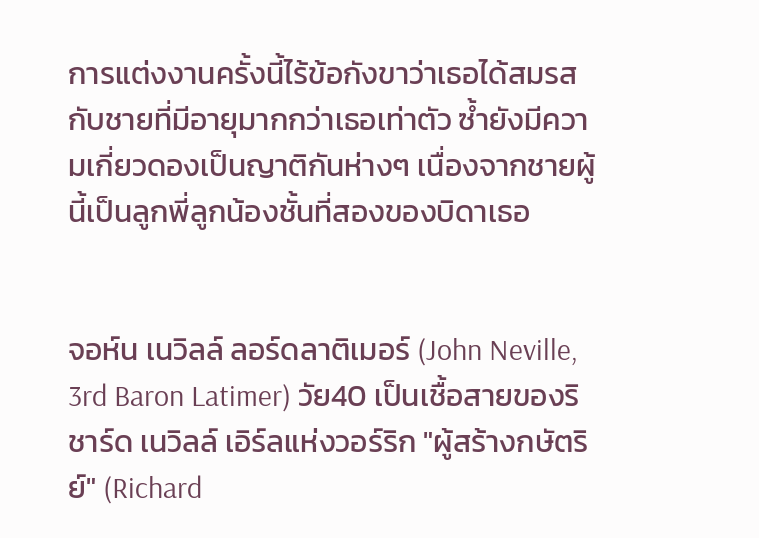การแต่งงานครั้งนี้ไร้ข้อกังขาว่าเธอได้สมรสกับชายที่มีอายุมากกว่าเธอเท่าตัว ซ้ำยังมีความเกี่ยวดองเป็นญาติกันห่างๆ เนื่องจากชายผู้นี้เป็นลูกพี่ลูกน้องชั้นที่สองของบิดาเธอ


จอห์น เนวิลล์ ลอร์ดลาติเมอร์ (John Neville, 3rd Baron Latimer) วัย40 เป็นเชื้อสายของริชาร์ด เนวิลล์ เอิร์ลแห่งวอร์ริก "ผู้สร้างกษัตริย์" (Richard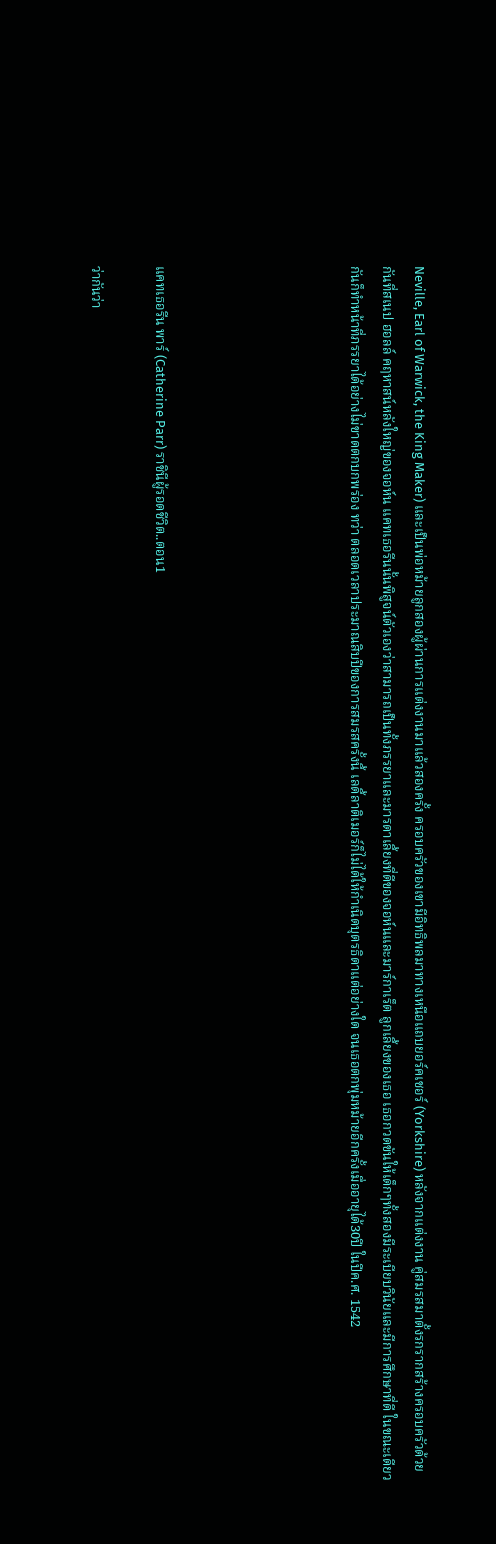Neville, Earl of Warwick, the King Maker) และเป็นพ่อหม้ายลูกสองผู้ผ่านการแต่งงานมาแล้วสองครั้ง ครอบครัวของเขามีอิทธิพลมาทางเหนือแถบยอร์คเชอร์ (Yorkshire) หลังจากแต่งงาน คู่สมรสมาตั้งรกรากสร้างครอบครัวด้วยกันที่สเนป ฮอลล์ คฤหาสน์หลังใหญ่ของจอห์น แคทเธอรีนนั้นพิสูจน์ตัวเองว่าสามารถเป็นทั้งภรรยาและมารดาเลี้ยงที่ดีของจอห์นและมาร์กาเร็ต ลูกเลี้ยงของเธอ เธอกวดขันให้เด็กๆทั้งสองมีระเบียบวินัยและมีการศึกษาที่ดี ในขณะเดียวกันก็ทำหน้าที่ภรรยาได้อย่างไม่ขาดตกบกพร่อง ทว่า ตลอดเวลาประมาณสิบปีของการสมรสครั้งนี้ เลดี้ลาติเมอร์ก็ไม่ได้ให้กำเนิดบุตรธิดาแต่อย่างใด จนเธอตกพุ่มหม้ายอีกครั้งเมื่ออายุได้30ปี ในปีค.ศ. 1542





แคทเธอรีน พาร์ (Catherine Parr) ราชินีผู้รอดชีวิต..ตอน1

ว่ากันว่า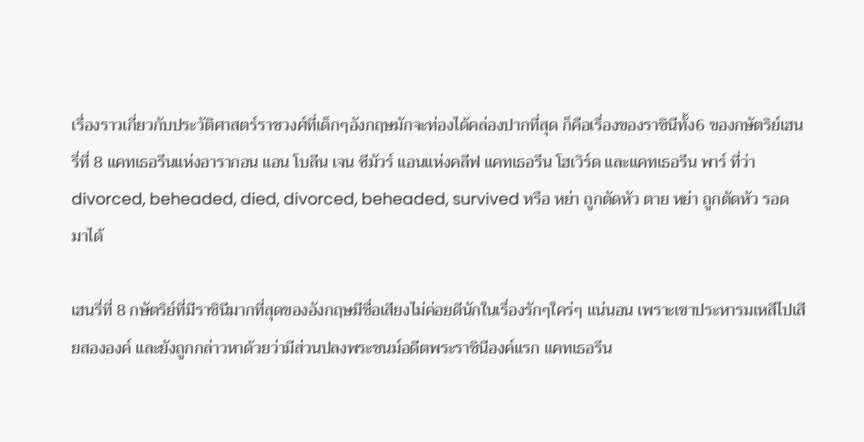เรื่องราวเกี่ยวกับประวัติศาสตร์ราชวงศ์ที่เด็กๆอังกฤษมักจะท่องได้คล่องปากที่สุด ก็คือเรื่องของราชินีทั้ง6 ของกษัตริย์เฮนรี่ที่ 8 แคทเธอรีนแห่งอารากอน แอน โบลีน เจน ซีมัวร์ แอนแห่งคลีฟ แคทเธอรีน โฮเวิร์ด และแคทเธอรีน พาร์ ที่ว่า divorced, beheaded, died, divorced, beheaded, survived หรือ หย่า ถูกตัดหัว ตาย หย่า ถูกตัดหัว รอดมาได้

เฮนรี่ที่ 8 กษัตริย์ที่มีราชินีมากที่สุดของอังกฤษมีชื่อเสียงไม่ค่อยดีนักในเรื่องรักๆใคร่ๆ แน่นอน เพราะเขาประหารมเหสีไปเสียสององค์ และยังถูกกล่าวหาด้วยว่ามีส่วนปลงพระชนม์อดีตพระราชินีองค์แรก แคทเธอรีน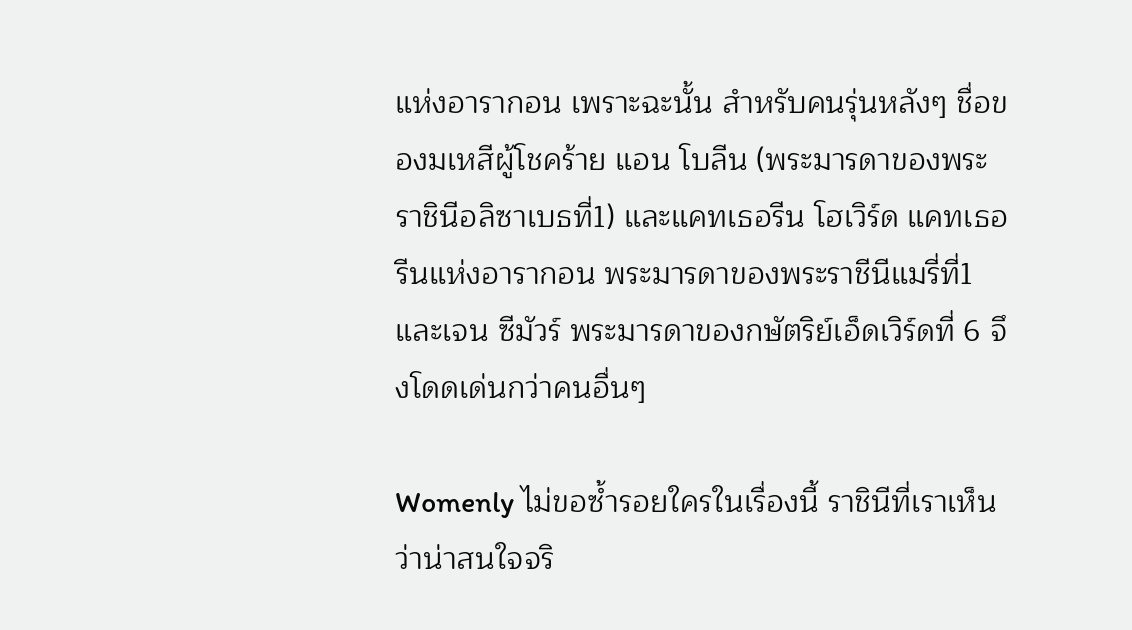แห่งอารากอน เพราะฉะนั้น สำหรับคนรุ่นหลังๆ ชื่อของมเหสีผู้โชคร้าย แอน โบลีน (พระมารดาของพระราชินีอลิซาเบธที่1) และแคทเธอรีน โฮเวิร์ด แคทเธอรีนแห่งอารากอน พระมารดาของพระราชีนีแมรี่ที่1 และเจน ซีมัวร์ พระมารดาของกษัตริย์เอ็ดเวิร์ดที่ 6 จึงโดดเด่นกว่าคนอื่นๆ

Womenly ไม่ขอซ้ำรอยใครในเรื่องนี้ ราชินีที่เราเห็นว่าน่าสนใจจริ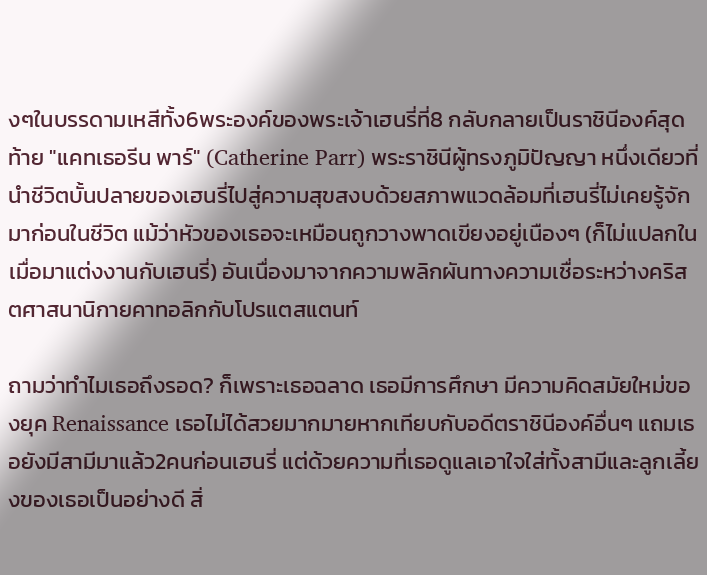งๆในบรรดามเหสีทั้ง6พระองค์ของพระเจ้าเฮนรี่ที่8 กลับกลายเป็นราชินีองค์สุดท้าย "แคทเธอรีน พาร์" (Catherine Parr) พระราชินีผู้ทรงภูมิปัญญา หนึ่งเดียวที่นำชีวิตบั้นปลายของเฮนรี่ไปสู่ความสุขสงบด้วยสภาพแวดล้อมที่เฮนรี่ไม่เคยรู้จักมาก่อนในชีวิต แม้ว่าหัวของเธอจะเหมือนถูกวางพาดเขียงอยู่เนืองๆ (ก็ไม่แปลกในเมื่อมาแต่งงานกับเฮนรี่) อันเนื่องมาจากความพลิกผันทางความเชื่อระหว่างคริสตศาสนานิกายคาทอลิกกับโปรแตสแตนท์

ถามว่าทำไมเธอถึงรอด? ก็เพราะเธอฉลาด เธอมีการศึกษา มีความคิดสมัยใหม่ของยุค Renaissance เธอไม่ได้สวยมากมายหากเทียบกับอดีตราชินีองค์อื่นๆ แถมเธอยังมีสามีมาแล้ว2คนก่อนเฮนรี่ แต่ด้วยความที่เธอดูแลเอาใจใส่ทั้งสามีและลูกเลี้ยงของเธอเป็นอย่างดี สิ่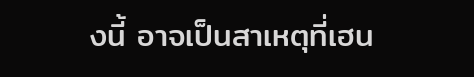งนี้ อาจเป็นสาเหตุที่เฮน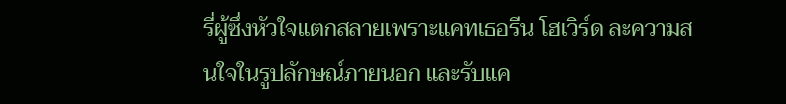รี่ผู้ซึ่งหัวใจแตกสลายเพราะแคทเธอรีน โฮเวิร์ด ละความสนใจในรูปลักษณ์ภายนอก และรับแค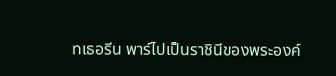ทเธอรีน พาร์ไปเป็นราชินีของพระองค์